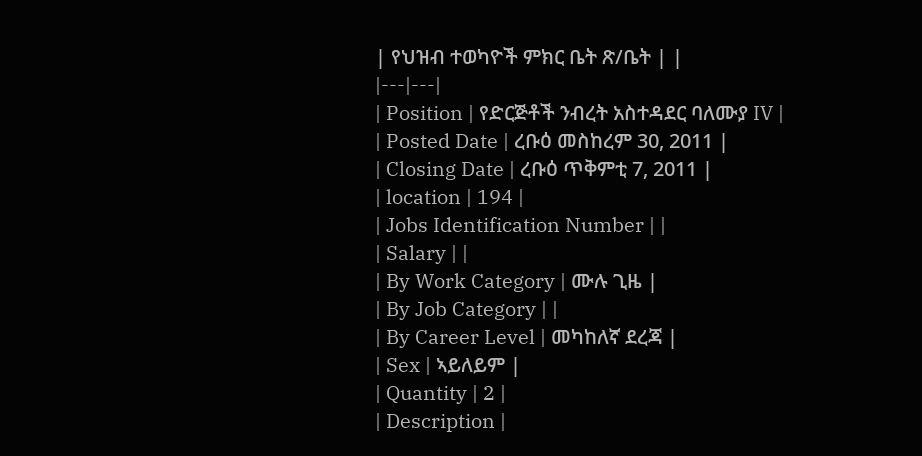| የህዝብ ተወካዮች ምክር ቤት ጽ/ቤት | |
|---|---|
| Position | የድርጅቶች ንብረት አስተዳደር ባለሙያ IV |
| Posted Date | ረቡዕ መስከረም 30, 2011 |
| Closing Date | ረቡዕ ጥቅምቲ 7, 2011 |
| location | 194 |
| Jobs Identification Number | |
| Salary | |
| By Work Category | ሙሉ ጊዜ |
| By Job Category | |
| By Career Level | መካከለኛ ደረጃ |
| Sex | ኣይለይም |
| Quantity | 2 |
| Description |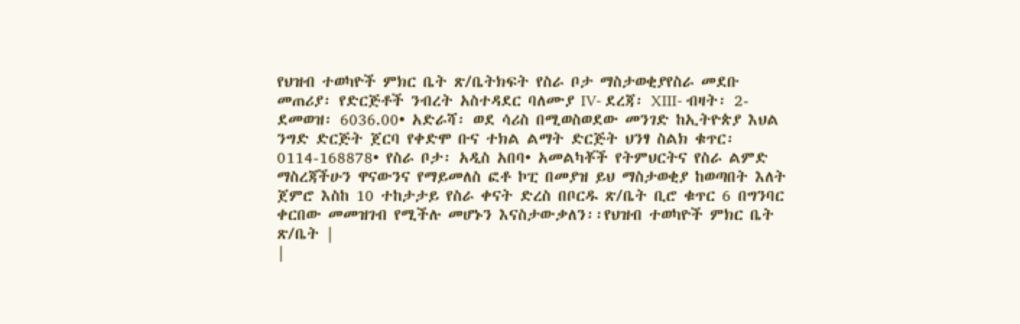የህዝብ ተወካዮች ምክር ቤት ጽ/ቤትክፍት የስራ ቦታ ማስታወቂያየስራ መደቡ መጠሪያ፡ የድርጅቶች ንብረት አስተዳደር ባለሙያ IV- ደረጃ፡ XIII- ብዛት፡ 2- ደመወዝ፡ 6036.00• አድራሻ፡ ወደ ሳሪስ በሚወስወደው መንገድ ከኢትዮጵያ እህል ንግድ ድርጅት ጀርባ የቀድሞ ቡና ተክል ልማት ድርጅት ህንፃ ስልክ ቁጥር፡ 0114-168878• የስራ ቦታ፡ አዲስ አበባ• አመልካቾች የትምህርትና የስራ ልምድ ማስረጃችሁን ዋናውንና የማይመለስ ፎቶ ኮፒ በመያዝ ይህ ማስታወቂያ ከወጣበት እለት ጀምሮ እስከ 10 ተከታታይ የስራ ቀናት ድረስ በቦርዱ ጽ/ቤት ቢሮ ቁጥር 6 በግንባር ቀርበው መመዝገብ የሚችሉ መሆኑን እናስታውቃለን፡፡የህዝብ ተወካዮች ምክር ቤት ጽ/ቤት |
|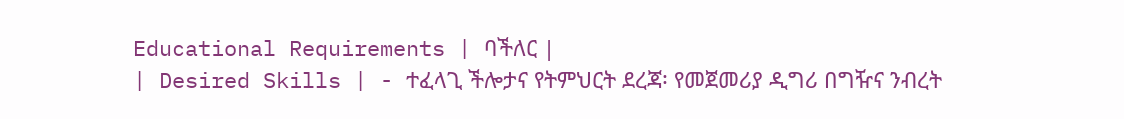Educational Requirements | ባችለር |
| Desired Skills | - ተፈላጊ ችሎታና የትምህርት ደረጃ፡ የመጀመሪያ ዲግሪ በግዥና ንብረት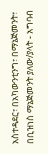አስተዳደር፣ በአካውንቲንግ፣ በማኔጅመንት፣ በቢዝነስ ማኔጅመንት ያለው/ያላት - አግባብ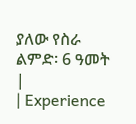ያለው የስራ ልምድ፡ 6 ዓመት |
| Experience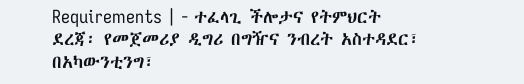Requirements | - ተፈላጊ ችሎታና የትምህርት ደረጃ፡ የመጀመሪያ ዲግሪ በግዥና ንብረት አስተዳደር፣ በአካውንቲንግ፣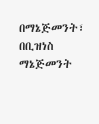በማኔጅመንት፣ በቢዝነስ ማኔጅመንት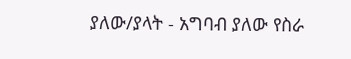ያለው/ያላት - አግባብ ያለው የስራ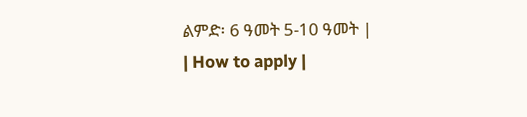ልምድ፡ 6 ዓመት 5-10 ዓመት |
| How to apply |